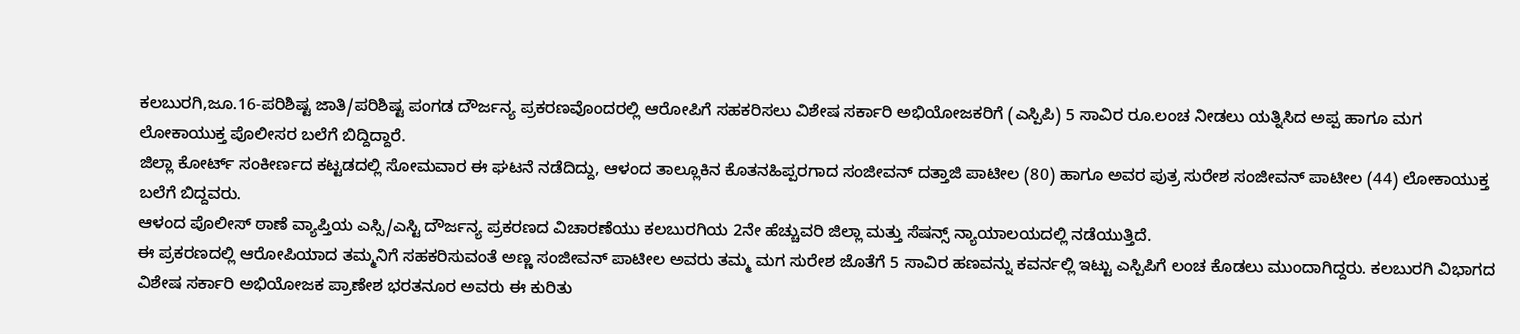ಕಲಬುರಗಿ,ಜೂ.16-ಪರಿಶಿಷ್ಟ ಜಾತಿ/ಪರಿಶಿಷ್ಟ ಪಂಗಡ ದೌರ್ಜನ್ಯ ಪ್ರಕರಣವೊಂದರಲ್ಲಿ ಆರೋಪಿಗೆ ಸಹಕರಿಸಲು ವಿಶೇಷ ಸರ್ಕಾರಿ ಅಭಿಯೋಜಕರಿಗೆ (ಎಸ್ಪಿಪಿ) 5 ಸಾವಿರ ರೂ.ಲಂಚ ನೀಡಲು ಯತ್ನಿಸಿದ ಅಪ್ಪ ಹಾಗೂ ಮಗ ಲೋಕಾಯುಕ್ತ ಪೊಲೀಸರ ಬಲೆಗೆ ಬಿದ್ದಿದ್ದಾರೆ.
ಜಿಲ್ಲಾ ಕೋರ್ಟ್ ಸಂಕೀರ್ಣದ ಕಟ್ಟಡದಲ್ಲಿ ಸೋಮವಾರ ಈ ಘಟನೆ ನಡೆದಿದ್ದು, ಆಳಂದ ತಾಲ್ಲೂಕಿನ ಕೊತನಹಿಪ್ಪರಗಾದ ಸಂಜೀವನ್ ದತ್ತಾಜಿ ಪಾಟೀಲ (80) ಹಾಗೂ ಅವರ ಪುತ್ರ ಸುರೇಶ ಸಂಜೀವನ್ ಪಾಟೀಲ (44) ಲೋಕಾಯುಕ್ತ ಬಲೆಗೆ ಬಿದ್ದವರು.
ಆಳಂದ ಪೊಲೀಸ್ ಠಾಣೆ ವ್ಯಾಪ್ತಿಯ ಎಸ್ಸಿ/ಎಸ್ಟಿ ದೌರ್ಜನ್ಯ ಪ್ರಕರಣದ ವಿಚಾರಣೆಯು ಕಲಬುರಗಿಯ 2ನೇ ಹೆಚ್ಚುವರಿ ಜಿಲ್ಲಾ ಮತ್ತು ಸೆಷನ್ಸ್ ನ್ಯಾಯಾಲಯದಲ್ಲಿ ನಡೆಯುತ್ತಿದೆ.
ಈ ಪ್ರಕರಣದಲ್ಲಿ ಆರೋಪಿಯಾದ ತಮ್ಮನಿಗೆ ಸಹಕರಿಸುವಂತೆ ಅಣ್ಣ ಸಂಜೀವನ್ ಪಾಟೀಲ ಅವರು ತಮ್ಮ ಮಗ ಸುರೇಶ ಜೊತೆಗೆ 5 ಸಾವಿರ ಹಣವನ್ನು ಕವರ್ನಲ್ಲಿ ಇಟ್ಟು ಎಸ್ಪಿಪಿಗೆ ಲಂಚ ಕೊಡಲು ಮುಂದಾಗಿದ್ದರು. ಕಲಬುರಗಿ ವಿಭಾಗದ ವಿಶೇಷ ಸರ್ಕಾರಿ ಅಭಿಯೋಜಕ ಪ್ರಾಣೇಶ ಭರತನೂರ ಅವರು ಈ ಕುರಿತು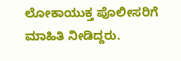ಲೋಕಾಯುಕ್ತ ಪೊಲೀಸರಿಗೆ ಮಾಹಿತಿ ನೀಡಿದ್ದರು.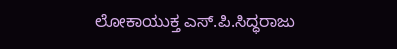ಲೋಕಾಯುಕ್ತ ಎಸ್.ಪಿ.ಸಿದ್ಧರಾಜು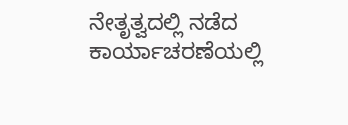ನೇತೃತ್ವದಲ್ಲಿ ನಡೆದ ಕಾರ್ಯಾಚರಣೆಯಲ್ಲಿ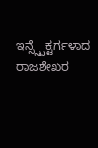ಇನ್ಸ್ಸ್ಪೆಕ್ಟರ್ಗಳಾದ ರಾಜಶೇಖರ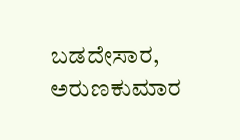ಬಡದೇಸಾರ, ಅರುಣಕುಮಾರ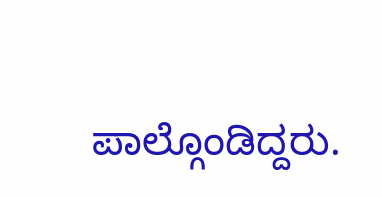ಪಾಲ್ಗೊಂಡಿದ್ದರು.